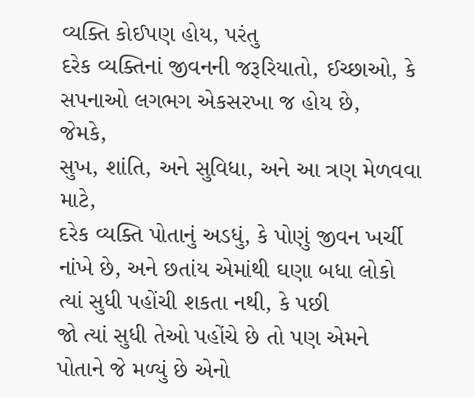વ્યક્તિ કોઈપણ હોય, પરંતુ
દરેક વ્યક્તિનાં જીવનની જરૂરિયાતો, ઈચ્છાઓ, કે સપનાઓ લગભગ એકસરખા જ હોય છે,
જેમકે,
સુખ, શાંતિ, અને સુવિધા, અને આ ત્રણ મેળવવા માટે,
દરેક વ્યક્તિ પોતાનું અડધું, કે પોણું જીવન ખર્ચી નાંખે છે, અને છતાંય એમાંથી ઘણા બધા લોકો ત્યાં સુધી પહોંચી શકતા નથી, કે પછી
જો ત્યાં સુધી તેઓ પહોંચે છે તો પણ એમને પોતાને જે મળ્યું છે એનો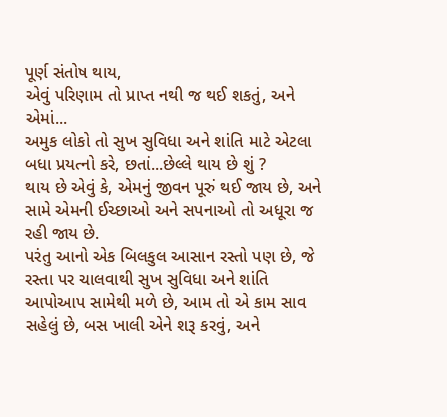પૂર્ણ સંતોષ થાય,
એવું પરિણામ તો પ્રાપ્ત નથી જ થઈ શકતું, અને એમાં...
અમુક લોકો તો સુખ સુવિધા અને શાંતિ માટે એટલા બધા પ્રયત્નો કરે, છતાં...છેલ્લે થાય છે શું ?
થાય છે એવું કે, એમનું જીવન પૂરું થઈ જાય છે, અને સામે એમની ઈચ્છાઓ અને સપનાઓ તો અધૂરા જ રહી જાય છે.
પરંતુ આનો એક બિલકુલ આસાન રસ્તો પણ છે, જે રસ્તા પર ચાલવાથી સુખ સુવિધા અને શાંતિ આપોઆપ સામેથી મળે છે, આમ તો એ કામ સાવ સહેલું છે, બસ ખાલી એને શરૂ કરવું, અને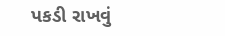પકડી રાખવું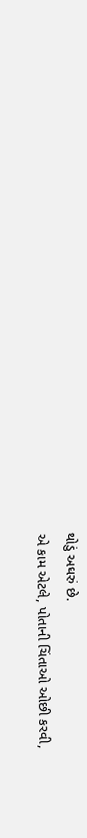થોડું અઘરું છે.
એ કામ એટલે, પોતાની ચિંતાઓ ઓછી કરવી,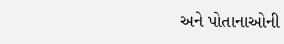અને પોતાનાઓની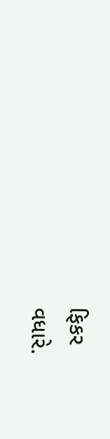ફિકર
વધારે.